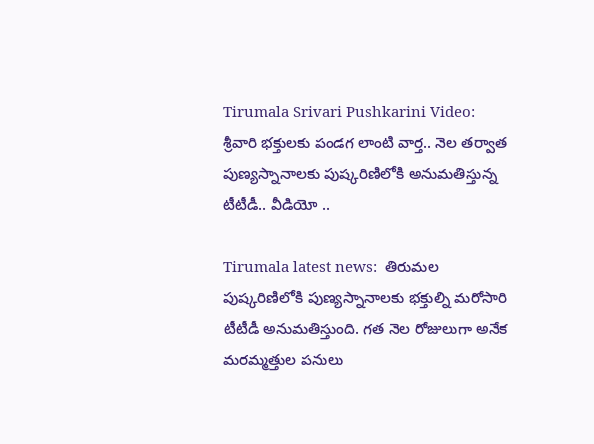Tirumala Srivari Pushkarini Video: శ్రీవారి భక్తులకు పండగ లాంటి వార్త.. నెల తర్వాత పుణ్యస్నానాలకు పుష్కరిణిలోకి అనుమతిస్తున్న టీటీడీ.. వీడియో ..

Tirumala latest news:  తిరుమల పుష్కరిణిలోకి పుణ్యస్నానాలకు భక్తుల్ని మరోసారి టీటీడీ అనుమతిస్తుంది. గత నెల రోజులుగా అనేక మరమ్మత్తుల పనులు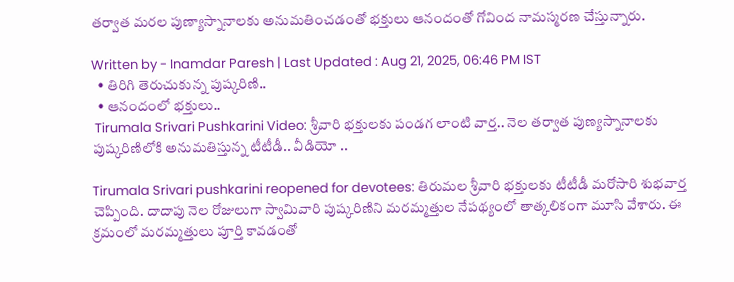తర్వాత మరల పుణ్యాస్నానాలకు అనుమతించడంతో భక్తులు ఆనందంతో గోవింద నామస్మరణ చేస్తున్నారు.

Written by - Inamdar Paresh | Last Updated : Aug 21, 2025, 06:46 PM IST
  • తిరిగి తెరుచుకున్న పుష్కరిణి..
  • ఆనందంలో భక్తులు..
 Tirumala Srivari Pushkarini Video: శ్రీవారి భక్తులకు పండగ లాంటి వార్త.. నెల తర్వాత పుణ్యస్నానాలకు పుష్కరిణిలోకి అనుమతిస్తున్న టీటీడీ.. వీడియో ..

Tirumala Srivari pushkarini reopened for devotees: తిరుమల శ్రీవారి భక్తులకు టీటీడీ మరోసారి శుభవార్త చెప్పింది. దాదాపు నెల రోజులుగా స్వామివారి పుష్కరిణిని మరమ్మత్తుల నేపథ్యంలో తాత్కలికంగా మూసి వేశారు. ఈ క్రమంలో మరమ్మత్తులు పూర్తి కావడంతో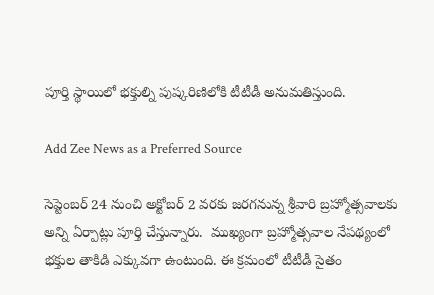పూర్తి స్థాయిలో భక్తుల్ని పుష్కరిణిలోకి టీటీడీ అనుమతిస్తుంది.

Add Zee News as a Preferred Source

సెప్టెంబర్ 24 నుంచి అక్టోబర్ 2 వరకు జరగనున్న శ్రీవారి బ్రహ్మోత్సవాలకు అన్ని ఏర్పాట్లు పూర్తి చేస్తున్నారు.  ముఖ్యంగా బ్రహ్మోత్సవాల నేపథ్యంలో భక్తుల తాకిడి ఎక్కువగా ఉంటుంది. ఈ క్రమంలో టీటీడీ సైతం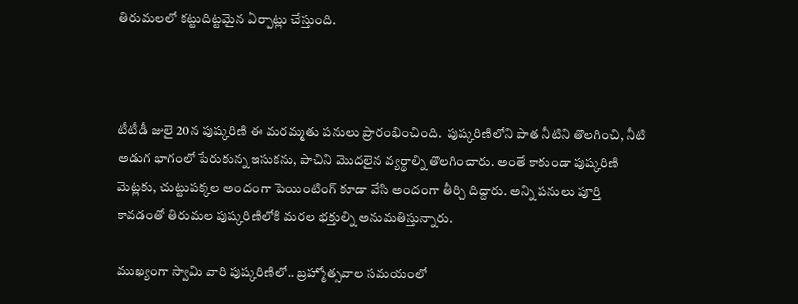తిరుమలలో కట్టుదిట్టమైన ఏర్పాట్లు చేస్తుంది.



టీటీడీ జులై 20న పుష్కరిణి ఈ మర‌మ్మతు పనులు ప్రారంభించింది.  పుష్కరిణిలోని పాత నీటిని తొలగించి, నీటి అడుగ భాగంలో పేరుకున్న ఇసుకను, పాచిని మొదలైన వ్యర్థాల్ని తొలగించారు. అంతే కాకుండా పుష్కరిణి మెట్లకు, చుట్టుపక్కల అందంగా పెయింటింగ్ కూడా వేసి అందంగా తీర్చి దిద్దారు. అన్ని పనులు పూర్తి కావడంతో తిరుమల పుష్కరిణిలోకి మరల భక్తుల్ని అనుమతిస్తున్నారు.

ముఖ్యంగా స్వామి వారి పుష్కరిణిలో.. బ్రహ్మోత్సవాల సమయంలో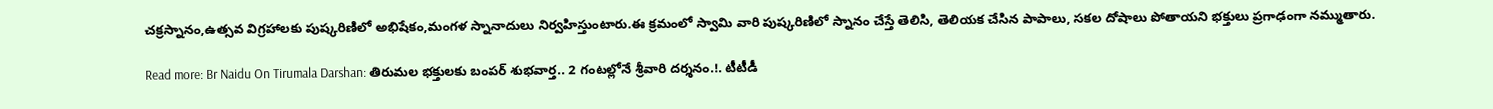చక్రస్నానం,ఉత్సవ విగ్రహాలకు పుష్కరిణిలో అభిషేకం,మంగళ స్నానాదులు నిర్వహిస్తుంటారు.ఈ క్రమంలో స్వామి వారి పుష్కరిణిలో స్నానం చేస్తే తెలిసి, తెలియక చేసిన పాపాలు, సకల దోషాలు పోతాయని భక్తులు ప్రగాఢంగా నమ్ముతారు.

Read more: Br Naidu On Tirumala Darshan: తిరుమల భక్తులకు బంపర్ శుభవార్త.. 2 గంటల్లోనే శ్రీవారి దర్శనం.!. టీటీడీ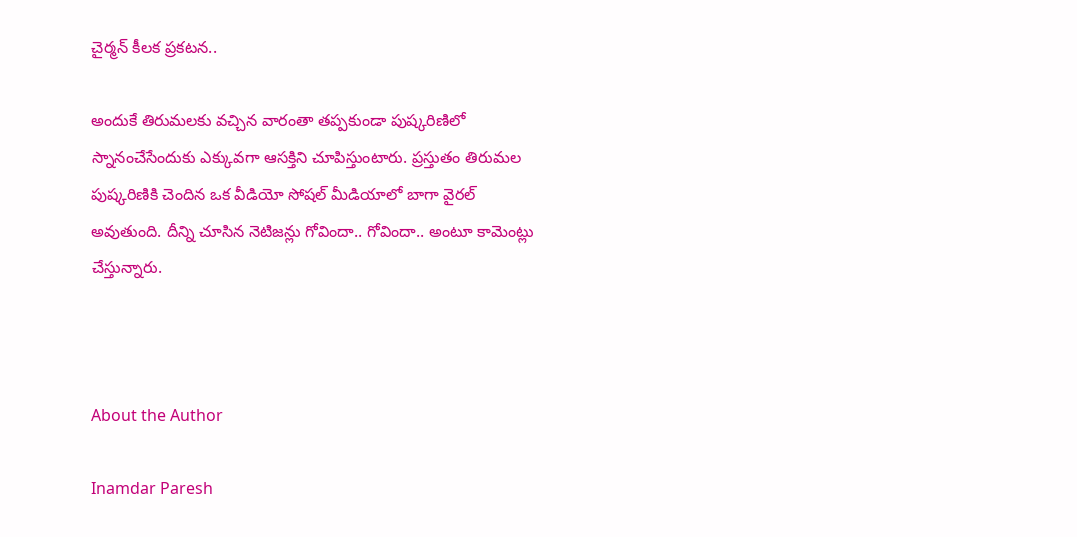చైర్మన్ కీలక ప్రకటన..

అందుకే తిరుమలకు వచ్చిన వారంతా తప్పకుండా పుష్కరిణిలో స్నానంచేసేందుకు ఎక్కువగా ఆసక్తిని చూపిస్తుంటారు. ప్రస్తుతం తిరుమల పుష్కరిణికి చెందిన ఒక వీడియో సోషల్ మీడియాలో బాగా వైరల్ అవుతుంది. దీన్ని చూసిన నెటిజన్లు గోవిందా.. గోవిందా.. అంటూ కామెంట్లు చేస్తున్నారు.



About the Author

Inamdar Paresh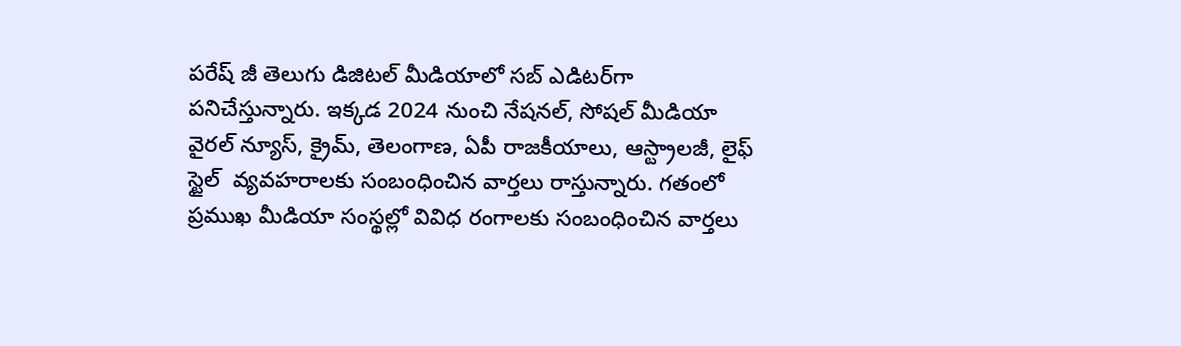పరేష్ జీ తెలుగు డిజిటల్ మీడియాలో సబ్ ఎడిటర్‌గా పనిచేస్తున్నారు. ఇక్కడ 2024 నుంచి నేషనల్, సోషల్ మీడియా వైరల్ న్యూస్, క్రైమ్, తెలంగాణ, ఏపీ రాజకీయాలు, ఆస్ట్రాలజీ, లైఫ్  స్టైల్  వ్యవహరాలకు సంబంధించిన వార్తలు రాస్తున్నారు. గతంలో ప్రముఖ మీడియా సంస్థల్లో వివిధ రంగాలకు సంబంధించిన వార్తలు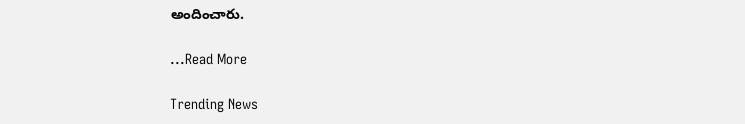అందించారు.

...Read More

Trending News